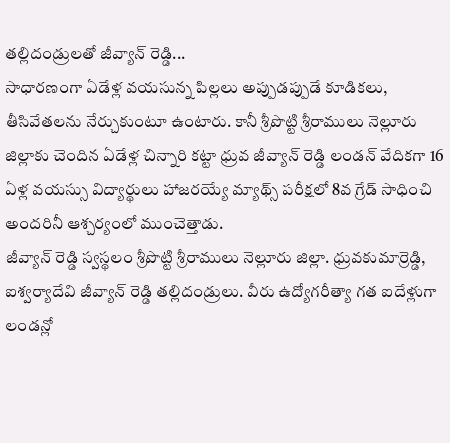తల్లిదండ్రులతో జీవ్యాన్ రెడ్డి...
సాధారణంగా ఏడేళ్ల వయసున్న పిల్లలు అప్పుడప్పుడే కూడికలు, తీసివేతలను నేర్చుకుంటూ ఉంటారు. కానీ శ్రీపొట్టి శ్రీరాములు నెల్లూరు జిల్లాకు చెందిన ఏడేళ్ల చిన్నారి కట్టా ధ్రువ జీవ్యాన్ రెడ్డి లండన్ వేదికగా 16 ఏళ్ల వయస్సు విద్యార్థులు హాజరయ్యే మ్యాథ్స్ పరీక్షలో 8వ గ్రేడ్ సాధించి అందరినీ ఆశ్చర్యంలో ముంచెత్తాడు.
జీవ్యాన్ రెడ్డి స్వస్థలం శ్రీపొట్టి శ్రీరాములు నెల్లూరు జిల్లా. ధ్రువకుమార్రెడ్డి, ఐశ్వర్యాదేవి జీవ్యాన్ రెడ్డి తల్లిదండ్రులు. వీరు ఉద్యోగరీత్యా గత ఐదేళ్లుగా లండన్లో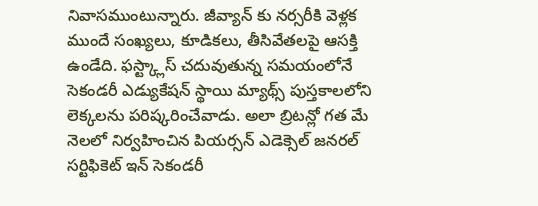నివాసముంటున్నారు. జీవ్యాన్ కు నర్సరీకి వెళ్లక ముందే సంఖ్యలు, కూడికలు, తీసివేతలపై ఆసక్తి ఉండేది. ఫస్ట్క్లాస్ చదువుతున్న సమయంలోనే సెకండరీ ఎడ్యుకేషన్ స్థాయి మ్యాథ్స్ పుస్తకాలలోని లెక్కలను పరిష్కరించేవాడు. అలా బ్రిటన్లో గత మే నెలలో నిర్వహించిన పియర్సన్ ఎడెక్సెల్ జనరల్ సర్టిఫికెట్ ఇన్ సెకండరీ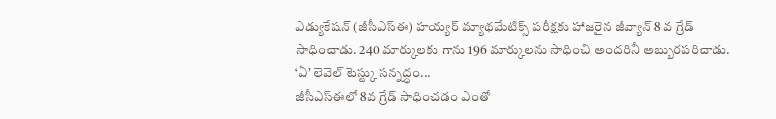ఎడ్యుకేషన్ (జీసీఎస్ఈ) హయ్యర్ మ్యాథమేటిక్స్ పరీక్షకు హాజరైన జీవ్యాన్ 8 వ గ్రేడ్ సాధించాడు. 240 మార్కులకు గాను 196 మార్కులను సాధించి అందరినీ అబ్బురపరిచాడు.
‘ఏ’ లెవెల్ టెస్ట్కు సన్నద్ధం...
జీసీఎస్ఈలో 8వ గ్రేడ్ సాధించడం ఎంతో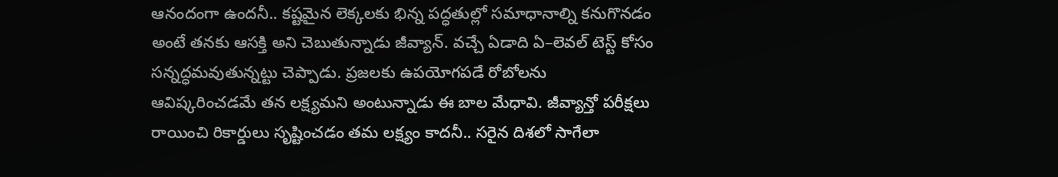ఆనందంగా ఉందనీ.. కష్టమైన లెక్కలకు భిన్న పద్ధతుల్లో సమాధానాల్ని కనుగొనడం అంటే తనకు ఆసక్తి అని చెబుతున్నాడు జీవ్యాన్. వచ్చే ఏడాది ఏ–లెవల్ టెస్ట్ కోసం సన్నద్ధమవుతున్నట్టు చెప్పాడు. ప్రజలకు ఉపయోగపడే రోబోలను ఆవిష్కరించడమే తన లక్ష్యమని అంటున్నాడు ఈ బాల మేధావి. జీవ్యాన్తో పరీక్షలు రాయించి రికార్డులు సృష్టించడం తమ లక్ష్యం కాదనీ.. సరైన దిశలో సాగేలా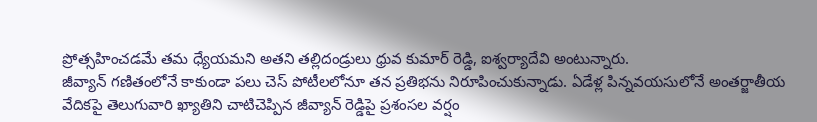ప్రోత్సహించడమే తమ ధ్యేయమని అతని తల్లిదండ్రులు ధ్రువ కుమార్ రెడ్డి, ఐశ్వర్యాదేవి అంటున్నారు.
జీవ్యాన్ గణితంలోనే కాకుండా పలు చెస్ పోటీలలోనూ తన ప్రతిభను నిరూపించుకున్నాడు. ఏడేళ్ల పిన్నవయసులోనే అంతర్జాతీయ వేదికపై తెలుగువారి ఖ్యాతిని చాటిచెప్పిన జీవ్యాన్ రెడ్డిపై ప్రశంసల వర్షం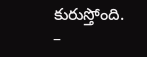కురుస్తోంది.
–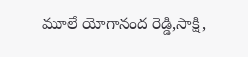మూలే యోగానంద రెడ్డి,సాక్షి,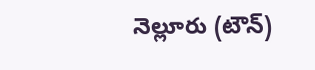నెల్లూరు (టౌన్)